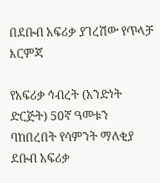በደቡብ አፍሪቃ ያገረሽው የጥላቻ እርምጃ

የአፍሪቃ ኅብረት (አንድነት ድርጅት) 50ኛ ዓመቱን ባከበረበት የሳምንት ማለቂያ ደቡብ አፍሪቃ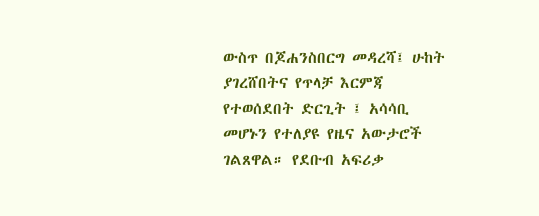ውስጥ በጆሐንስበርግ መዳረሻ፤ ሁከት ያገረሸበትና የጥላቻ እርምጃ የተወሰደበት ድርጊት ፤ አሳሳቢ መሆኑን የተለያዩ የዜና አውታሮች ገልጸዋል። የደቡብ አፍሪቃ